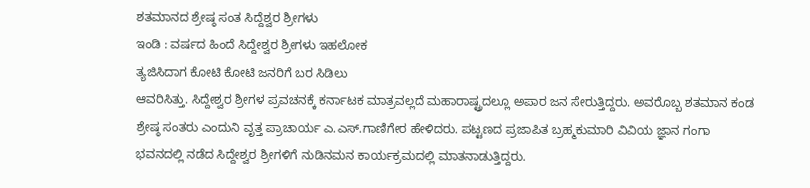ಶತಮಾನದ ಶ್ರೇಷ್ಠ ಸಂತ ಸಿದ್ದೆಶ್ವರ ಶ್ರೀಗಳು
ಇಂಡಿ : ವರ್ಷದ ಹಿಂದೆ ಸಿದ್ದೇಶ್ವರ ಶ್ರೀಗಳು ಇಹಲೋಕ
ತ್ಯಜಿಸಿದಾಗ ಕೋಟಿ ಕೋಟಿ ಜನರಿಗೆ ಬರ ಸಿಡಿಲು
ಆವರಿಸಿತ್ತು. ಸಿದ್ದೇಶ್ವರ ಶ್ರೀಗಳ ಪ್ರವಚನಕ್ಕೆ ಕರ್ನಾಟಕ ಮಾತ್ರವಲ್ಲದೆ ಮಹಾರಾಷ್ಟ್ರದಲ್ಲೂ ಅಪಾರ ಜನ ಸೇರುತ್ತಿದ್ದರು. ಅವರೊಬ್ಬ ಶತಮಾನ ಕಂಡ ಶ್ರೇಷ್ಠ ಸಂತರು ಎಂದುನಿ ವೃತ್ತ ಪ್ರಾಚಾರ್ಯ ಎ.ಎಸ್.ಗಾಣಿಗೇರ ಹೇಳಿದರು. ಪಟ್ಟಣದ ಪ್ರಜಾಪಿತ ಬ್ರಹ್ಮಕುಮಾರಿ ವಿವಿಯ ಜ್ಞಾನ ಗಂಗಾ ಭವನದಲ್ಲಿ ನಡೆದ ಸಿದ್ದೇಶ್ವರ ಶ್ರೀಗಳಿಗೆ ನುಡಿನಮನ ಕಾರ್ಯಕ್ರಮದಲ್ಲಿ ಮಾತನಾಡುತ್ತಿದ್ದರು.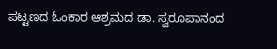ಪಟ್ಟಣದ ಓಂಕಾರ ಆಶ್ರಮದ ಡಾ. ಸ್ವರೂಪಾನಂದ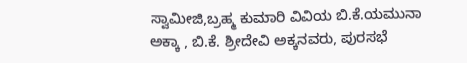ಸ್ವಾಮೀಜಿ,ಬ್ರಹ್ಮ ಕುಮಾರಿ ವಿವಿಯ ಬಿ.ಕೆ.ಯಮುನಾ
ಅಕ್ಕಾ , ಬಿ.ಕೆ. ಶ್ರೀದೇವಿ ಅಕ್ಕನವರು, ಪುರಸಭೆ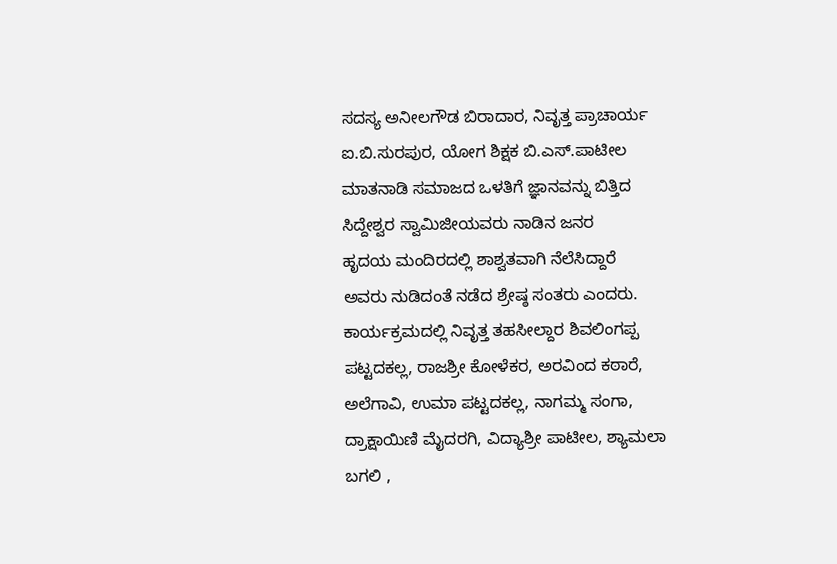ಸದಸ್ಯ ಅನೀಲಗೌಡ ಬಿರಾದಾರ, ನಿವೃತ್ತ ಪ್ರಾಚಾರ್ಯ
ಐ.ಬಿ.ಸುರಪುರ, ಯೋಗ ಶಿಕ್ಷಕ ಬಿ.ಎಸ್.ಪಾಟೀಲ
ಮಾತನಾಡಿ ಸಮಾಜದ ಒಳತಿಗೆ ಜ್ಞಾನವನ್ನು ಬಿತ್ತಿದ
ಸಿದ್ದೇಶ್ವರ ಸ್ವಾಮಿಜೀಯವರು ನಾಡಿನ ಜನರ
ಹೃದಯ ಮಂದಿರದಲ್ಲಿ ಶಾಶ್ವತವಾಗಿ ನೆಲೆಸಿದ್ದಾರೆ
ಅವರು ನುಡಿದಂತೆ ನಡೆದ ಶ್ರೇಷ್ಠ ಸಂತರು ಎಂದರು.
ಕಾರ್ಯಕ್ರಮದಲ್ಲಿ ನಿವೃತ್ತ ತಹಸೀಲ್ದಾರ ಶಿವಲಿಂಗಪ್ಪ ಪಟ್ಟದಕಲ್ಲ, ರಾಜಶ್ರೀ ಕೋಳೆಕರ, ಅರವಿಂದ ಕಠಾರೆ, ಅಲೆಗಾವಿ, ಉಮಾ ಪಟ್ಟದಕಲ್ಲ, ನಾಗಮ್ಮ ಸಂಗಾ, ದ್ರಾಕ್ಷಾಯಿಣಿ ಮೈದರಗಿ, ವಿದ್ಯಾಶ್ರೀ ಪಾಟೀಲ, ಶ್ಯಾಮಲಾ ಬಗಲಿ ,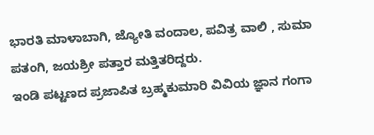ಭಾರತಿ ಮಾಳಾಬಾಗಿ, ಜ್ಯೋತಿ ವಂದಾಲ, ಪವಿತ್ರ ವಾಲಿ , ಸುಮಾ ಪತಂಗಿ, ಜಯಶ್ರೀ ಪತ್ತಾರ ಮತ್ತಿತರಿದ್ದರು.
ಇಂಡಿ ಪಟ್ಟಣದ ಪ್ರಜಾಪಿತ ಬ್ರಹ್ಮಕುಮಾರಿ ವಿವಿಯ ಜ್ಞಾನ ಗಂಗಾ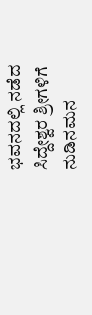ಭವನದಲ್ಲಿ ನಡೆದ ಸಿದ್ದೇಶ್ವರ ಶ್ರೀಗಳಿಗೆ ನುಡಿನಮನ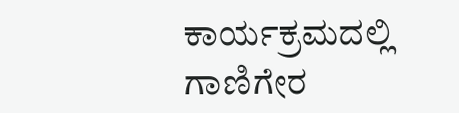ಕಾರ್ಯಕ್ರಮದಲ್ಲಿ ಗಾಣಿಗೇರ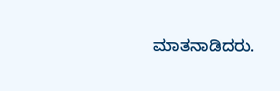ಮಾತನಾಡಿದರು.